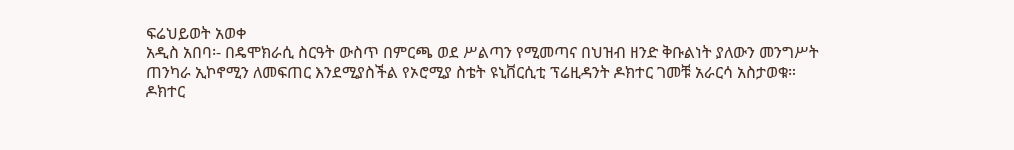ፍሬህይወት አወቀ
አዲስ አበባ፡- በዴሞክራሲ ስርዓት ውስጥ በምርጫ ወደ ሥልጣን የሚመጣና በህዝብ ዘንድ ቅቡልነት ያለውን መንግሥት ጠንካራ ኢኮኖሚን ለመፍጠር እንደሚያስችል የኦሮሚያ ስቴት ዩኒቨርሲቲ ፕሬዚዳንት ዶክተር ገመቹ አራርሳ አስታወቁ።
ዶክተር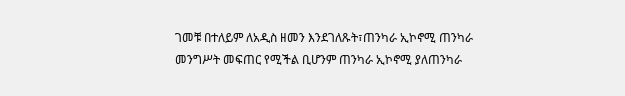ገመቹ በተለይም ለአዲስ ዘመን እንደገለጹት፣ጠንካራ ኢኮኖሚ ጠንካራ መንግሥት መፍጠር የሚችል ቢሆንም ጠንካራ ኢኮኖሚ ያለጠንካራ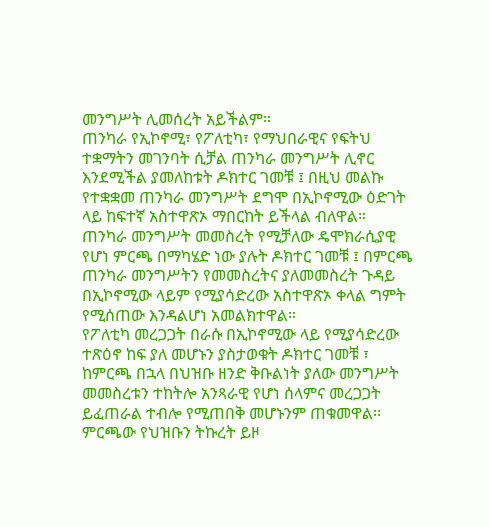መንግሥት ሊመሰረት አይችልም።
ጠንካራ የኢኮኖሚ፣ የፖለቲካ፣ የማህበራዊና የፍትህ ተቋማትን መገንባት ሲቻል ጠንካራ መንግሥት ሊኖር እንደሚችል ያመለከቱት ዶክተር ገመቹ ፤ በዚህ መልኩ የተቋቋመ ጠንካራ መንግሥት ደግሞ በኢኮኖሚው ዕድገት ላይ ከፍተኛ አስተዋጽኦ ማበርከት ይችላል ብለዋል።
ጠንካራ መንግሥት መመስረት የሚቻለው ዴሞክራሲያዊ የሆነ ምርጫ በማካሄድ ነው ያሉት ዶክተር ገመቹ ፤ በምርጫ ጠንካራ መንግሥትን የመመስረትና ያለመመስረት ጉዳይ በኢኮኖሚው ላይም የሚያሳድረው አስተዋጽኦ ቀላል ግምት የሚሰጠው እንዳልሆነ አመልክተዋል።
የፖለቲካ መረጋጋት በራሱ በኢኮኖሚው ላይ የሚያሳድረው ተጽዕኖ ከፍ ያለ መሆኑን ያስታወቁት ዶክተር ገመቹ ፣ ከምርጫ በኋላ በህዝቡ ዘንድ ቅቡልነት ያለው መንግሥት መመስረቱን ተከትሎ አንጻራዊ የሆነ ሰላምና መረጋጋት ይፈጠራል ተብሎ የሚጠበቅ መሆኑንም ጠቁመዋል፡፡
ምርጫው የህዝቡን ትኩረት ይዞ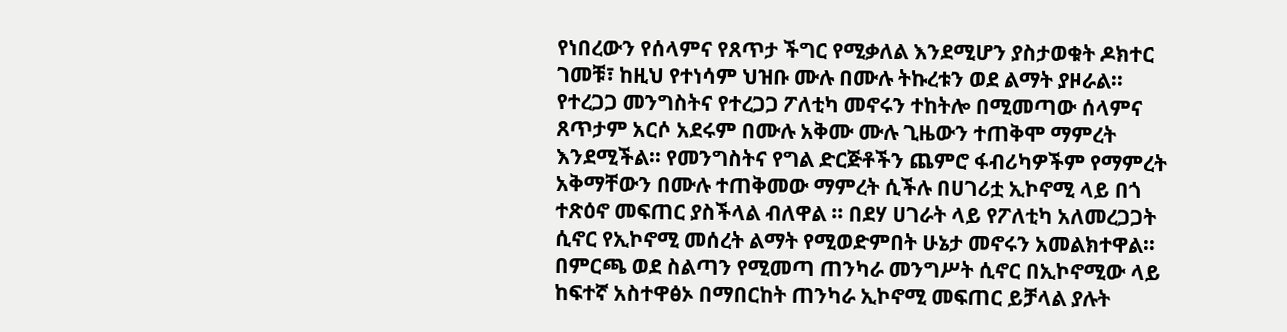የነበረውን የሰላምና የጸጥታ ችግር የሚቃለል እንደሚሆን ያስታወቁት ዶክተር ገመቹ፣ ከዚህ የተነሳም ህዝቡ ሙሉ በሙሉ ትኩረቱን ወደ ልማት ያዞራል፡፡ የተረጋጋ መንግስትና የተረጋጋ ፖለቲካ መኖሩን ተከትሎ በሚመጣው ሰላምና ጸጥታም አርሶ አደሩም በሙሉ አቅሙ ሙሉ ጊዜውን ተጠቅሞ ማምረት እንደሚችል፡፡ የመንግስትና የግል ድርጅቶችን ጨምሮ ፋብሪካዎችም የማምረት አቅማቸውን በሙሉ ተጠቅመው ማምረት ሲችሉ በሀገሪቷ ኢኮኖሚ ላይ በጎ ተጽዕኖ መፍጠር ያስችላል ብለዋል ፡፡ በደሃ ሀገራት ላይ የፖለቲካ አለመረጋጋት ሲኖር የኢኮኖሚ መሰረት ልማት የሚወድምበት ሁኔታ መኖሩን አመልክተዋል፡፡
በምርጫ ወደ ስልጣን የሚመጣ ጠንካራ መንግሥት ሲኖር በኢኮኖሚው ላይ ከፍተኛ አስተዋፅኦ በማበርከት ጠንካራ ኢኮኖሚ መፍጠር ይቻላል ያሉት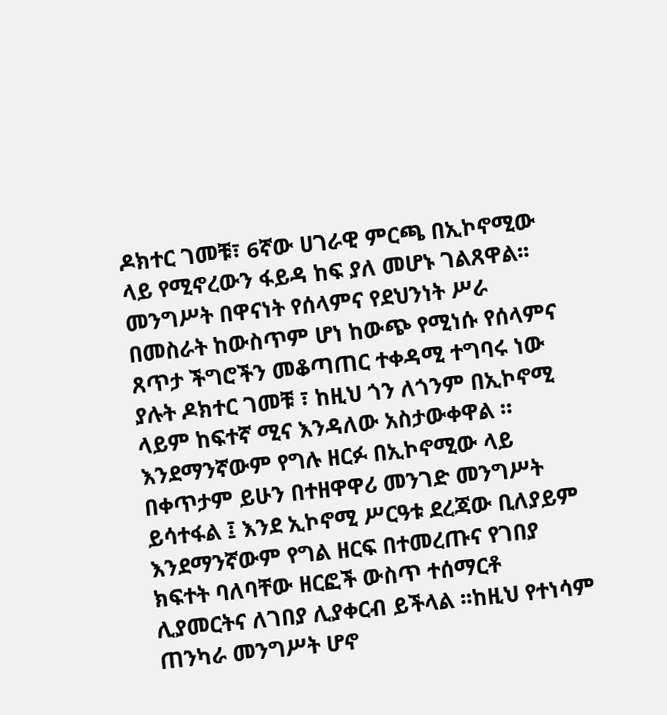ዶክተር ገመቹ፣ 6ኛው ሀገራዊ ምርጫ በኢኮኖሚው ላይ የሚኖረውን ፋይዳ ከፍ ያለ መሆኑ ገልጸዋል፡፡
መንግሥት በዋናነት የሰላምና የደህንነት ሥራ በመስራት ከውስጥም ሆነ ከውጭ የሚነሱ የሰላምና ጸጥታ ችግሮችን መቆጣጠር ተቀዳሚ ተግባሩ ነው ያሉት ዶክተር ገመቹ ፣ ከዚህ ጎን ለጎንም በኢኮኖሚ ላይም ከፍተኛ ሚና እንዳለው አስታውቀዋል ።
እንደማንኛውም የግሉ ዘርፉ በኢኮኖሚው ላይ በቀጥታም ይሁን በተዘዋዋሪ መንገድ መንግሥት ይሳተፋል ፤ እንደ ኢኮኖሚ ሥርዓቱ ደረጃው ቢለያይም እንደማንኛውም የግል ዘርፍ በተመረጡና የገበያ ክፍተት ባለባቸው ዘርፎች ውስጥ ተሰማርቶ ሊያመርትና ለገበያ ሊያቀርብ ይችላል ፡፡ከዚህ የተነሳም ጠንካራ መንግሥት ሆኖ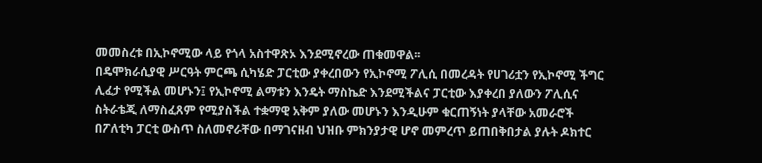መመስረቱ በኢኮኖሚው ላይ የጎላ አስተዋጽኦ እንደሚኖረው ጠቁመዋል፡፡
በዴሞክራሲያዊ ሥርዓት ምርጫ ሲካሄድ ፓርቲው ያቀረበውን የኢኮኖሚ ፖሊሲ በመረዳት የሀገሪቷን የኢኮኖሚ ችግር ሊፈታ የሚችል መሆኑን፤ የኢኮኖሚ ልማቱን እንዴት ማስኬድ እንደሚችልና ፓርቲው እያቀረበ ያለውን ፖሊሲና ስትራቴጂ ለማስፈጸም የሚያስችል ተቋማዊ አቅም ያለው መሆኑን እንዲሁም ቁርጠኝነት ያላቸው አመራሮች በፖለቲካ ፓርቲ ውስጥ ስለመኖራቸው በማገናዘብ ህዝቡ ምክንያታዊ ሆኖ መምረጥ ይጠበቅበታል ያሉት ዶክተር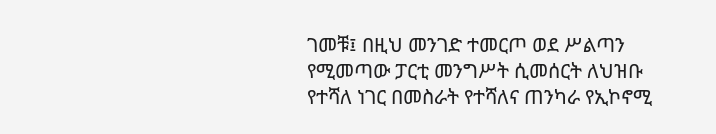ገመቹ፤ በዚህ መንገድ ተመርጦ ወደ ሥልጣን የሚመጣው ፓርቲ መንግሥት ሲመሰርት ለህዝቡ የተሻለ ነገር በመስራት የተሻለና ጠንካራ የኢኮኖሚ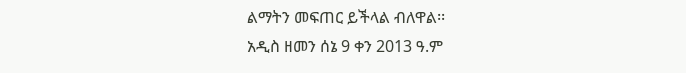ልማትን መፍጠር ይችላል ብለዋል፡፡
አዲስ ዘመን ሰኔ 9 ቀን 2013 ዓ.ም